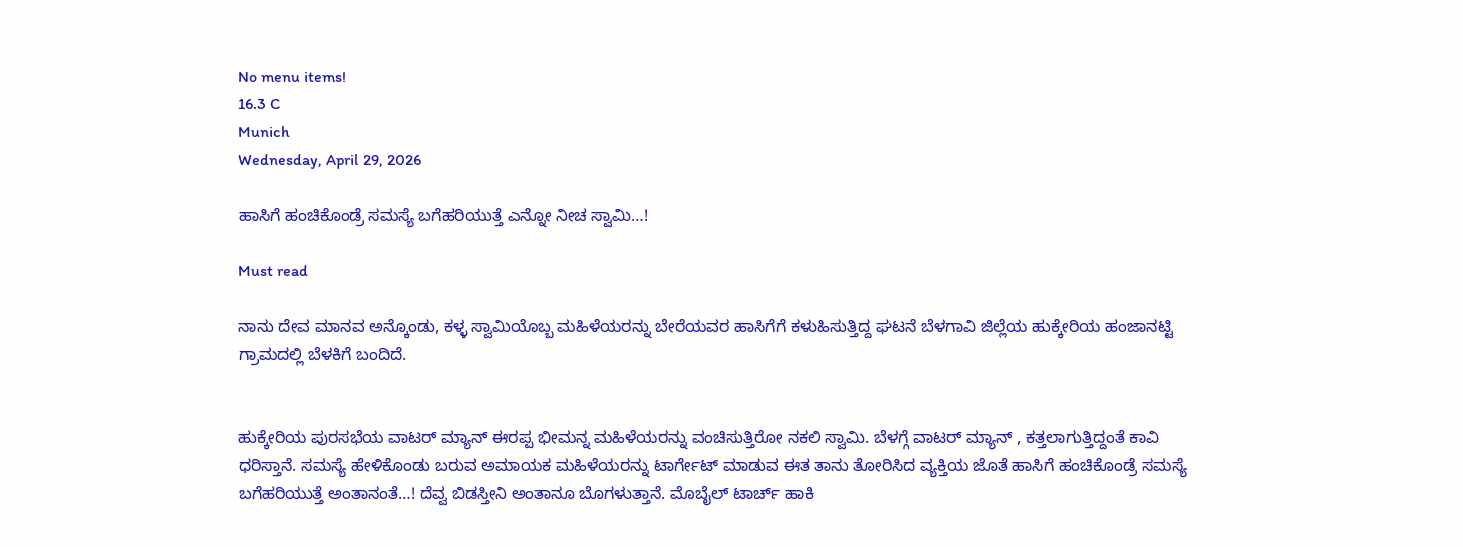No menu items!
16.3 C
Munich
Wednesday, April 29, 2026

ಹಾಸಿಗೆ ಹಂಚಿಕೊಂಡ್ರೆ ಸಮಸ್ಯೆ ಬಗೆಹರಿಯುತ್ತೆ ಎನ್ನೋ ನೀಚ ಸ್ವಾಮಿ…!

Must read

ನಾನು ದೇವ ಮಾನವ ಅನ್ಕೊಂಡು, ಕಳ್ಳ ಸ್ವಾಮಿಯೊಬ್ಬ ಮಹಿಳೆಯರನ್ನು ಬೇರೆಯವರ ಹಾಸಿಗೆಗೆ ಕಳುಹಿಸುತ್ತಿದ್ದ ಘಟನೆ ಬೆಳಗಾವಿ ಜಿಲ್ಲೆಯ ಹುಕ್ಕೇರಿಯ ಹಂಜಾನಟ್ಟಿ ಗ್ರಾಮದಲ್ಲಿ ಬೆಳಕಿಗೆ ಬಂದಿದೆ.


ಹುಕ್ಕೇರಿಯ ಪುರಸಭೆಯ ವಾಟರ್ ಮ್ಯಾನ್ ಈರಪ್ಪ ಭೀಮನ್ನ ಮಹಿಳೆಯರನ್ನು ವಂಚಿಸುತ್ತಿರೋ ನಕಲಿ ಸ್ವಾಮಿ. ಬೆಳಗ್ಗೆ ವಾಟರ್ ಮ್ಯಾನ್ , ಕತ್ತಲಾಗುತ್ತಿದ್ದಂತೆ ಕಾವಿ ಧರಿಸ್ತಾನೆ. ಸಮಸ್ಯೆ ಹೇಳಿಕೊಂಡು ಬರುವ ಅಮಾಯಕ ಮಹಿಳೆಯರನ್ನು ಟಾರ್ಗೇಟ್ ಮಾಡುವ ಈತ ತಾನು ತೋರಿಸಿದ ವ್ಯಕ್ತಿಯ ಜೊತೆ ಹಾಸಿಗೆ ಹಂಚಿಕೊಂಡ್ರೆ ಸಮಸ್ಯೆ ಬಗೆಹರಿಯುತ್ತೆ ಅಂತಾನಂತೆ…! ದೆವ್ವ ಬಿಡಸ್ತೀನಿ ಅಂತಾನೂ ಬೊಗಳುತ್ತಾನೆ. ಮೊಬೈಲ್ ಟಾರ್ಚ್ ಹಾಕಿ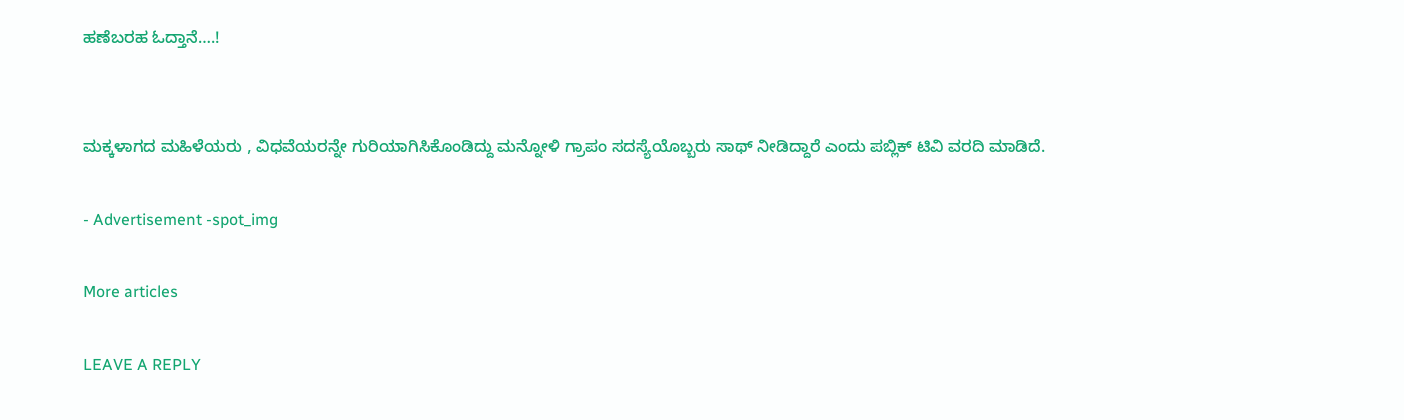ಹಣೆಬರಹ ಓದ್ತಾನೆ….!


ಮಕ್ಕಳಾಗದ ಮಹಿಳೆಯರು , ವಿಧವೆಯರನ್ನೇ ಗುರಿಯಾಗಿಸಿಕೊಂಡಿದ್ದು ಮನ್ನೋಳಿ ಗ್ರಾಪಂ ಸದಸ್ಯೆಯೊಬ್ಬರು ಸಾಥ್ ನೀಡಿದ್ದಾರೆ ಎಂದು ಪಬ್ಲಿಕ್ ಟಿವಿ ವರದಿ ಮಾಡಿದೆ.

- Advertisement -spot_img

More articles

LEAVE A REPLY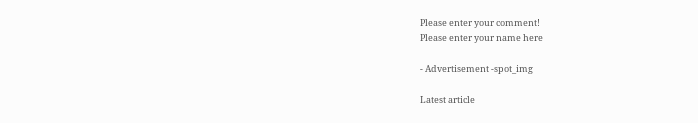Please enter your comment!
Please enter your name here

- Advertisement -spot_img

Latest article